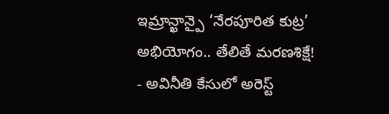ఇమ్రాన్ఖాన్పై ‘నేరపూరిత కుట్ర’ అభియోగం.. తేలితే మరణశిక్షే!
- అవినీతి కేసులో అరెస్ట్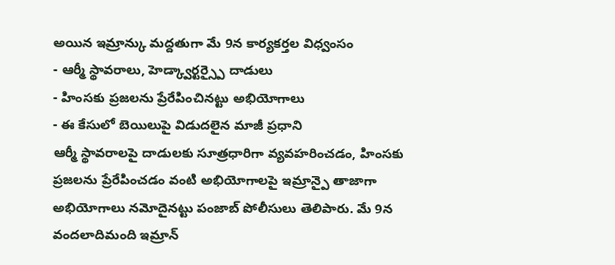అయిన ఇమ్రాన్కు మద్దతుగా మే 9న కార్యకర్తల విధ్వంసం
- ఆర్మీ స్థావరాలు, హెడ్క్వార్టర్స్పై దాడులు
- హింసకు ప్రజలను ప్రేరేపించినట్టు అభియోగాలు
- ఈ కేసులో బెయిలుపై విడుదలైన మాజీ ప్రధాని
ఆర్మీ స్థావరాలపై దాడులకు సూత్రధారిగా వ్యవహరించడం, హింసకు ప్రజలను ప్రేరేపించడం వంటి అభియోగాలపై ఇమ్రాన్పై తాజాగా అభియోగాలు నమోదైనట్టు పంజాబ్ పోలీసులు తెలిపారు. మే 9న వందలాదిమంది ఇమ్రాన్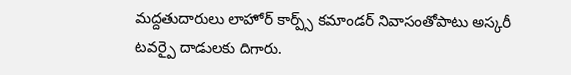మద్దతుదారులు లాహోర్ కార్ప్స్ కమాండర్ నివాసంతోపాటు అస్కరీ టవర్పై దాడులకు దిగారు.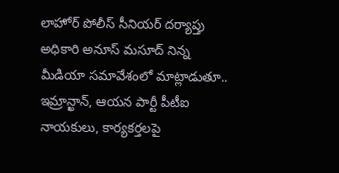లాహోర్ పోలీస్ సీనియర్ దర్యాప్తు అధికారి అనూస్ మసూద్ నిన్న మీడియా సమావేశంలో మాట్లాడుతూ.. ఇమ్రాన్ఖాన్, ఆయన పార్టీ పీటీఐ నాయకులు, కార్యకర్తలపై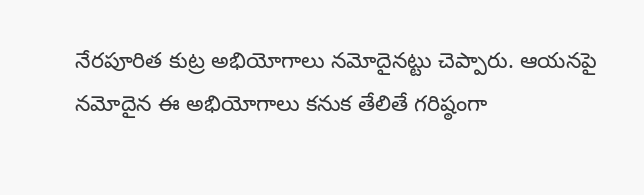నేరపూరిత కుట్ర అభియోగాలు నమోదైనట్టు చెప్పారు. ఆయనపై నమోదైన ఈ అభియోగాలు కనుక తేలితే గరిష్ఠంగా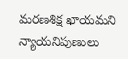మరణశిక్ష ఖాయమని న్యాయనిపుణులు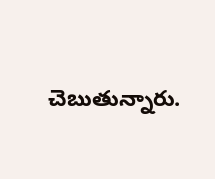చెబుతున్నారు.